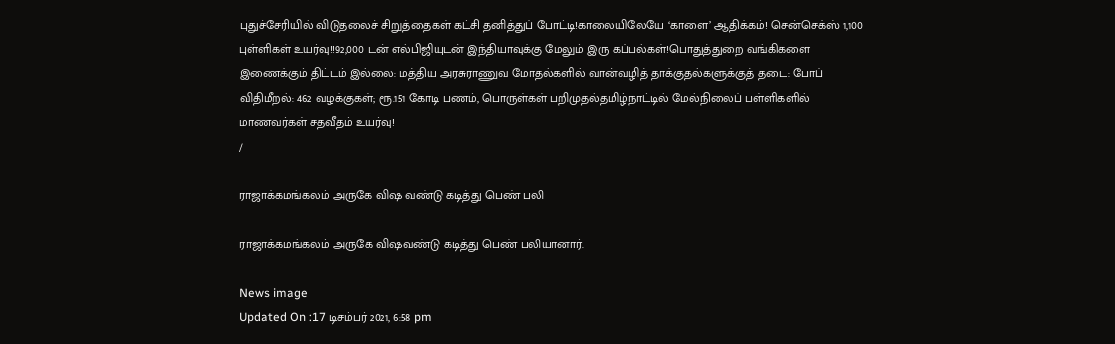புதுச்சேரியில் விடுதலைச் சிறுத்தைகள் கட்சி தனித்துப் போட்டி!காலையிலேயே ‘காளை’ ஆதிக்கம்! சென்செக்ஸ் 1,100 புள்ளிகள் உயர்வு!!92,000 டன் எல்பிஜியுடன் இந்தியாவுக்கு மேலும் இரு கப்பல்கள்!பொதுத்துறை வங்கிகளை இணைக்கும் திட்டம் இல்லை: மத்திய அரசுராணுவ மோதல்களில் வான்வழித் தாக்குதல்களுக்குத் தடை: போப் விதிமீறல்: 462 வழக்குகள்; ரூ.151 கோடி பணம், பொருள்கள் பறிமுதல்தமிழ்நாட்டில் மேல்நிலைப் பள்ளிகளில் மாணவர்கள் சதவீதம் உயர்வு!
/

ராஜாக்கமங்கலம் அருகே விஷ வண்டு கடித்து பெண் பலி

ராஜாக்கமங்கலம் அருகே விஷவண்டு கடித்து பெண் பலியானார்.

News image
Updated On :17 டிசம்பர் 2021, 6:58 pm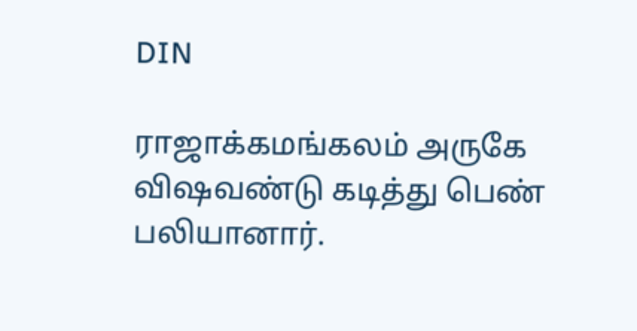DIN

ராஜாக்கமங்கலம் அருகே விஷவண்டு கடித்து பெண் பலியானார்.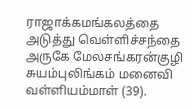ராஜாக்கமங்கலத்தை அடுத்து வெள்ளிச்சந்தை அருகே மேலசங்கரன்குழி சுயம்புலிங்கம் மனைவி வள்ளியம்மாள் (39).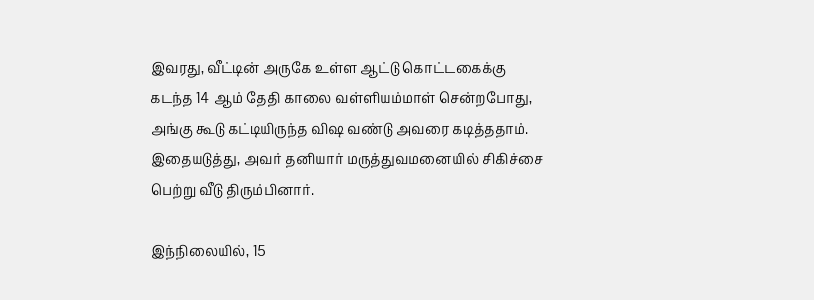இவரது, வீட்டின் அருகே உள்ள ஆட்டு கொட்டகைக்கு கடந்த 14 ஆம் தேதி காலை வள்ளியம்மாள் சென்றபோது, அங்கு கூடு கட்டியிருந்த விஷ வண்டு அவரை கடித்ததாம். இதையடுத்து, அவர் தனியார் மருத்துவமனையில் சிகிச்சை பெற்று வீடு திரும்பினார்.

இந்நிலையில், 15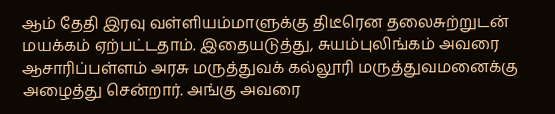ஆம் தேதி இரவு வள்ளியம்மாளுக்கு திடீரென தலைசுற்றுடன் மயக்கம் ஏற்பட்டதாம். இதையடுத்து, சுயம்புலிங்கம் அவரை ஆசாரிப்பள்ளம் அரசு மருத்துவக் கல்லூரி மருத்துவமனைக்கு அழைத்து சென்றார். அங்கு அவரை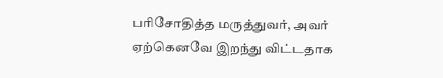பரிசோதித்த மருத்துவர், அவர் ஏற்கெனவே இறந்து விட்டதாக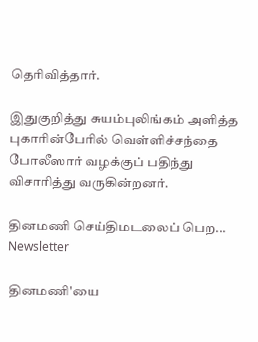தெரிவித்தார்.

இதுகுறித்து சுயம்புலிங்கம் அளித்த புகாரின்பேரில் வெள்ளிச்சந்தை போலீஸார் வழக்குப் பதிந்து விசாரித்து வருகின்றனர்.

தினமணி செய்திமடலைப் பெற... Newsletter

தினமணி'யை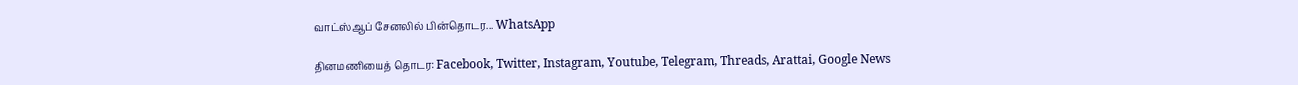வாட்ஸ்ஆப் சேனலில் பின்தொடர... WhatsApp

தினமணியைத் தொடர: Facebook, Twitter, Instagram, Youtube, Telegram, Threads, Arattai, Google News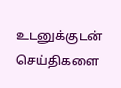உடனுக்குடன் செய்திகளை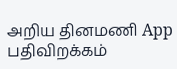அறிய தினமணி App பதிவிறக்கம்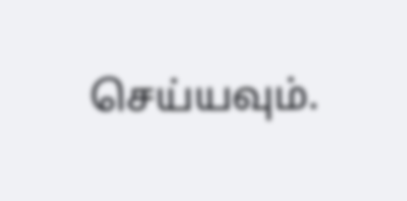செய்யவும்.